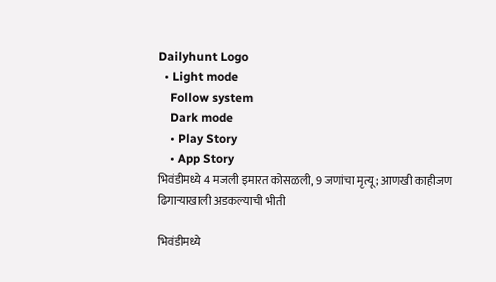Dailyhunt Logo
  • Light mode
    Follow system
    Dark mode
    • Play Story
    • App Story
भिवंडीमध्ये 4 मजली इमारत कोसळली, 9 जणांचा मृत्यू; आणखी काहीजण ढिगाऱ्याखाली अडकल्याची भीती

भिवंडीमध्ये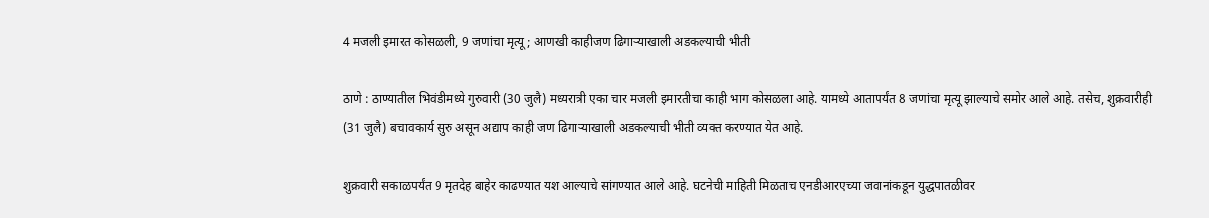4 मजली इमारत कोसळली, 9 जणांचा मृत्यू; आणखी काहीजण ढिगाऱ्याखाली अडकल्याची भीती

ठाणे : ठाण्यातील भिवंडीमध्ये गुरुवारी (30 जुलै) मध्यरात्री एका चार मजली इमारतीचा काही भाग कोसळला आहे. यामध्ये आतापर्यंत 8 जणांचा मृत्यू झाल्याचे समोर आले आहे. तसेच, शुक्रवारीही (31 जुलै) बचावकार्य सुरु असून अद्याप काही जण ढिगाऱ्याखाली अडकल्याची भीती व्यक्त करण्यात येत आहे.

शुक्रवारी सकाळपर्यंत 9 मृतदेह बाहेर काढण्यात यश आल्याचे सांगण्यात आले आहे. घटनेची माहिती मिळताच एनडीआरएच्या जवानांकडून युद्धपातळीवर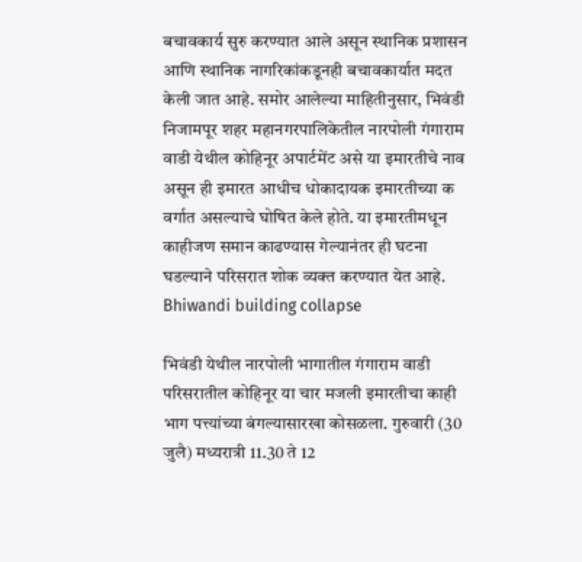बचावकार्य सुरु करण्यात आले असून स्थानिक प्रशासन आणि स्थानिक नागरिकांकडूनही बचावकार्यात मदत केली जात आहे. समोर आलेल्या माहितीनुसार, भिवंडी निजामपूर शहर महानगरपालिकेतील नारपोली गंगाराम वाडी येथील कोहिनूर अपार्टमेंट असे या इमारतीचे नाव असून ही इमारत आधीच धोकादायक इमारतीच्या क वर्गात असल्याचे घोषित केले होते. या इमारतीमधून काहीजण समान काढण्यास गेल्यानंतर ही घटना घडल्याने परिसरात शोक व्यक्त करण्यात येत आहे. Bhiwandi building collapse

भिवंडी येथील नारपोली भागातील गंगाराम वाडी परिसरातील कोहिनूर या चार मजली इमारतीचा काही भाग पत्त्यांच्या बंगल्यासारखा कोसळला. गुरुवारी (30 जुलै) मध्यरात्री 11.30 ते 12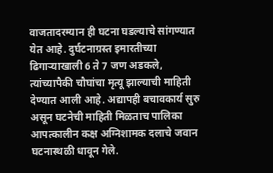वाजतादरम्यान ही घटना घडल्याचे सांगण्यात येत आहे. दुर्घटनाग्रस्त इमारतीच्या ढिगाऱ्याखाली 6 ते 7 जण अडकले, त्यांच्यापैकी चौघांचा मृत्यू झाल्याची माहिती देण्यात आली आहे. अद्यापही बचावकार्य सुरु असून घटनेची माहिती मिळताच पालिका आपत्कालीन कक्ष अग्निशामक दलाचे जवान घटनास्थळी धावून गेले.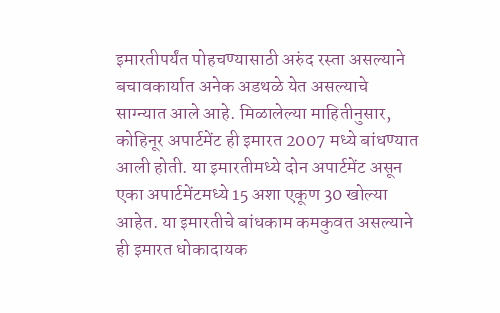इमारतीपर्यंत पोहचण्यासाठी अरुंद रस्ता असल्याने बचावकार्यात अनेक अडथळे येत असल्याचे साग्न्यात आले आहे. मिळालेल्या माहितीनुसार, कोहिनूर अपार्टमेंट ही इमारत 2007 मध्ये बांधण्यात आली होती. या इमारतीमध्ये दोन अपार्टमेंट असून एका अपार्टमेंटमध्ये 15 अशा एकूण 30 खोल्या आहेत. या इमारतीचे बांधकाम कमकुवत असल्याने ही इमारत धोकादायक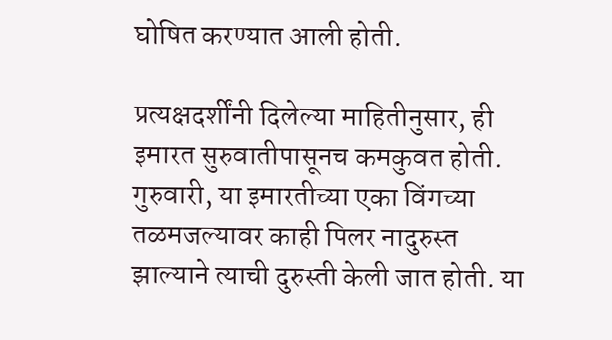घोषित करण्यात आली होती.

प्रत्यक्षदर्शींनी दिलेल्या माहितीनुसार, ही इमारत सुरुवातीपासूनच कमकुवत होती. गुरुवारी, या इमारतीच्या एका विंगच्या तळमजल्यावर काही पिलर नादुरुस्त झाल्याने त्याची दुरुस्ती केली जात होती. या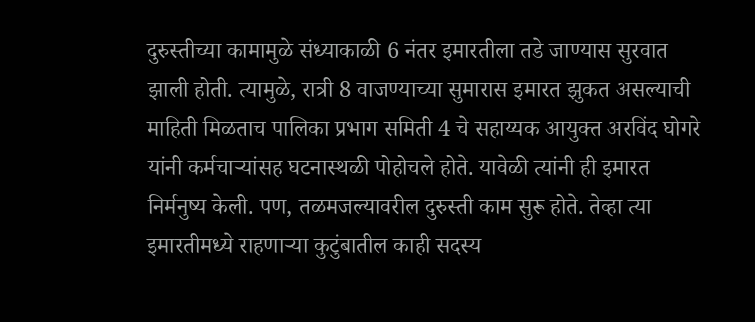दुरुस्तीच्या कामामुळे संध्याकाळी 6 नंतर इमारतीला तडे जाण्यास सुरवात झाली होती. त्यामुळे, रात्री 8 वाजण्याच्या सुमारास इमारत झुकत असल्याची माहिती मिळताच पालिका प्रभाग समिती 4 चे सहाय्यक आयुक्त अरविंद घोगरे यांनी कर्मचाऱ्यांसह घटनास्थळी पोहोचले होते. यावेळी त्यांनी ही इमारत निर्मनुष्य केली. पण, तळमजल्यावरील दुरुस्ती काम सुरू होते. तेव्हा त्या इमारतीमध्ये राहणाऱ्या कुटुंबातील काही सदस्य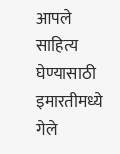आपले साहित्य घेण्यासाठी इमारतीमध्ये गेले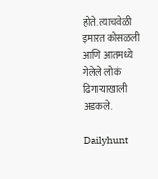होते. त्याचवेळी इमारत कोसळली आणि आतमध्ये गेलेले लोकं ढिगाऱ्याखाली अडकले.

Dailyhunt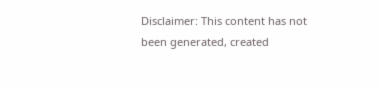Disclaimer: This content has not been generated, created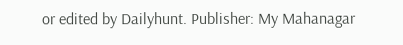or edited by Dailyhunt. Publisher: My Mahanagar